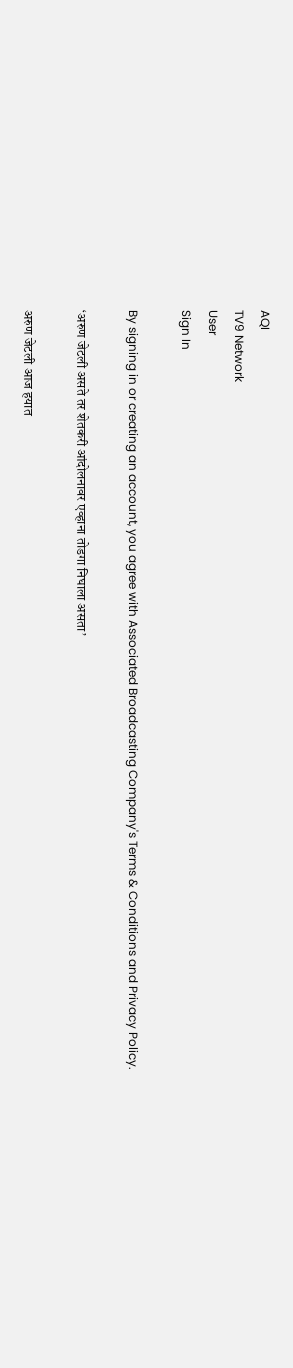AQI
TV9 Network
User
Sign In

By signing in or creating an account, you agree with Associated Broadcasting Company's Terms & Conditions and Privacy Policy.

‘अरुण जेटली असते तर शेतकरी आंदोलनावर एव्हाना तोडगा निघाला असता’

अरुण जेटली आज हयात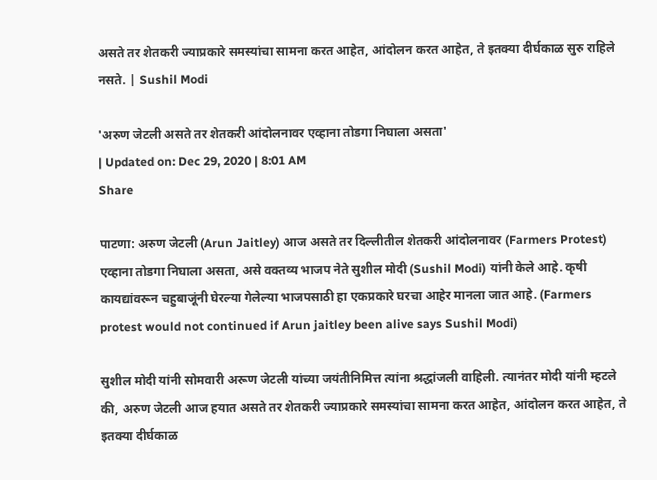असते तर शेतकरी ज्याप्रकारे समस्यांचा सामना करत आहेत, आंदोलन करत आहेत, ते इतक्या दीर्घकाळ सुरु राहिले नसते. | Sushil Modi

'अरुण जेटली असते तर शेतकरी आंदोलनावर एव्हाना तोडगा निघाला असता'
| Updated on: Dec 29, 2020 | 8:01 AM
Share

पाटणा: अरुण जेटली (Arun Jaitley) आज असते तर दिल्लीतील शेतकरी आंदोलनावर (Farmers Protest) एव्हाना तोडगा निघाला असता, असे वक्तव्य भाजप नेते सुशील मोदी (Sushil Modi) यांनी केले आहे. कृषी कायद्यांवरून चहुबाजूंनी घेरल्या गेलेल्या भाजपसाठी हा एकप्रकारे घरचा आहेर मानला जात आहे. (Farmers protest would not continued if Arun jaitley been alive says Sushil Modi)

सुशील मोदी यांनी सोमवारी अरूण जेटली यांच्या जयंतीनिमित्त त्यांना श्रद्धांजली वाहिली. त्यानंतर मोदी यांनी म्हटले की, अरुण जेटली आज हयात असते तर शेतकरी ज्याप्रकारे समस्यांचा सामना करत आहेत, आंदोलन करत आहेत, ते इतक्या दीर्घकाळ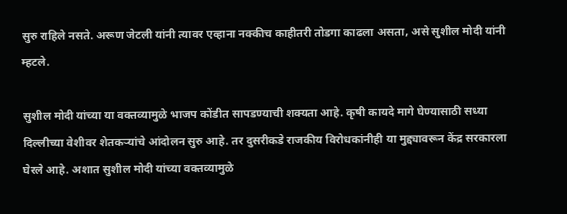सुरु राहिले नसते. अरूण जेटली यांनी त्यावर एव्हाना नक्कीच काहीतरी तोडगा काढला असता, असे सुशील मोदी यांनी म्हटले.

सुशील मोदी यांच्या या वक्तव्यामुळे भाजप कोंडीत सापडण्याची शक्यता आहे. कृषी कायदे मागे घेण्यासाठी सध्या दिल्लीच्या वेशीवर शेतकऱ्यांचे आंदोलन सुरु आहे. तर दुसरीकडे राजकीय विरोधकांनीही या मुद्द्यावरून केंद्र सरकारला घेरले आहे. अशात सुशील मोदी यांच्या वक्तव्यामुळे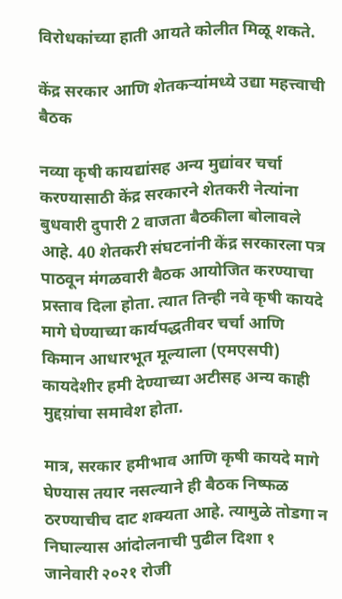विरोधकांच्या हाती आयते कोलीत मिळू शकते.

केंद्र सरकार आणि शेतकऱ्यांमध्ये उद्या महत्त्वाची बैठक

नव्या कृषी कायद्यांसह अन्य मुद्यांवर चर्चा करण्यासाठी केंद्र सरकारने शेतकरी नेत्यांना बुधवारी दुपारी 2 वाजता बैठकीला बोलावले आहे. 40 शेतकरी संघटनांनी केंद्र सरकारला पत्र पाठवून मंगळवारी बैठक आयोजित करण्याचा प्रस्ताव दिला होता. त्यात तिन्ही नवे कृषी कायदे मागे घेण्याच्या कार्यपद्धतीवर चर्चा आणि किमान आधारभूत मूल्याला (एमएसपी) कायदेशीर हमी देण्याच्या अटीसह अन्य काही मुद्दय़ांचा समावेश होता.

मात्र, सरकार हमीभाव आणि कृषी कायदे मागे घेण्यास तयार नसल्याने ही बैठक निष्फळ ठरण्याचीच दाट शक्यता आहे. त्यामुळे तोडगा न निघाल्यास आंदोलनाची पुढील दिशा १ जानेवारी २०२१ रोजी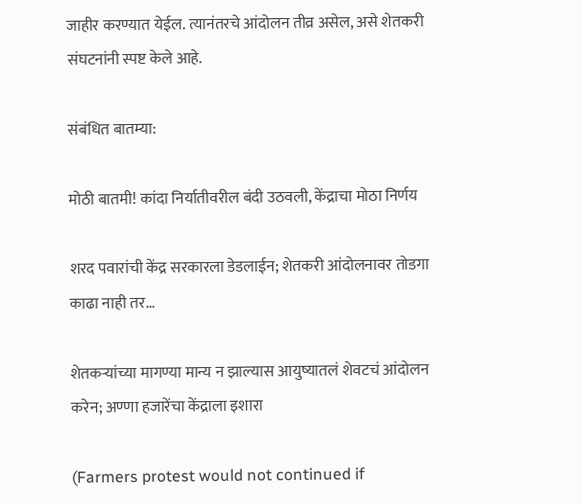जाहीर करण्यात येईल. त्यानंतरचे आंदोलन तीव्र असेल, असे शेतकरी संघटनांनी स्पष्ट केले आहे.

संबंधित बातम्या:

मोठी बातमी! कांदा निर्यातीवरील बंदी उठवली, केंद्राचा मोठा निर्णय

शरद पवारांची केंद्र सरकारला डेडलाईन; शेतकरी आंदोलनावर तोडगा काढा नाही तर…

शेतकऱ्यांच्या मागण्या मान्य न झाल्यास आयुष्यातलं शेवटचं आंदोलन करेन; अण्णा हजारेंचा केंद्राला इशारा

(Farmers protest would not continued if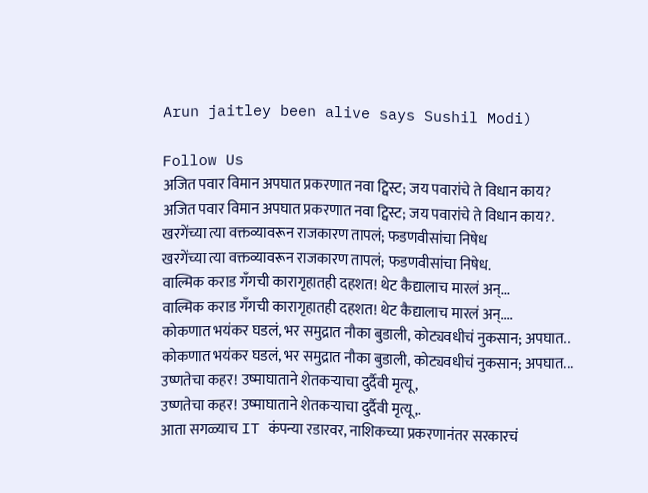Arun jaitley been alive says Sushil Modi)

Follow Us
अजित पवार विमान अपघात प्रकरणात नवा ट्विस्ट; जय पवारांचे ते विधान काय?
अजित पवार विमान अपघात प्रकरणात नवा ट्विस्ट; जय पवारांचे ते विधान काय?.
खरगेंच्या त्या वक्तव्यावरून राजकारण तापलं; फडणवीसांचा निषेध
खरगेंच्या त्या वक्तव्यावरून राजकारण तापलं; फडणवीसांचा निषेध.
वाल्मिक कराड गँगची कारागृहातही दहशत! थेट कैद्यालाच मारलं अन्...
वाल्मिक कराड गँगची कारागृहातही दहशत! थेट कैद्यालाच मारलं अन्....
कोकणात भयंकर घडलं, भर समुद्रात नौका बुडाली, कोट्यवधीचं नुकसान; अपघात..
कोकणात भयंकर घडलं, भर समुद्रात नौका बुडाली, कोट्यवधीचं नुकसान; अपघात...
उष्णतेचा कहर! उष्माघाताने शेतकऱ्याचा दुर्दैवी मृत्यू,
उष्णतेचा कहर! उष्माघाताने शेतकऱ्याचा दुर्दैवी मृत्यू,.
आता सगळ्याच IT कंपन्या रडारवर, नाशिकच्या प्रकरणानंतर सरकारचं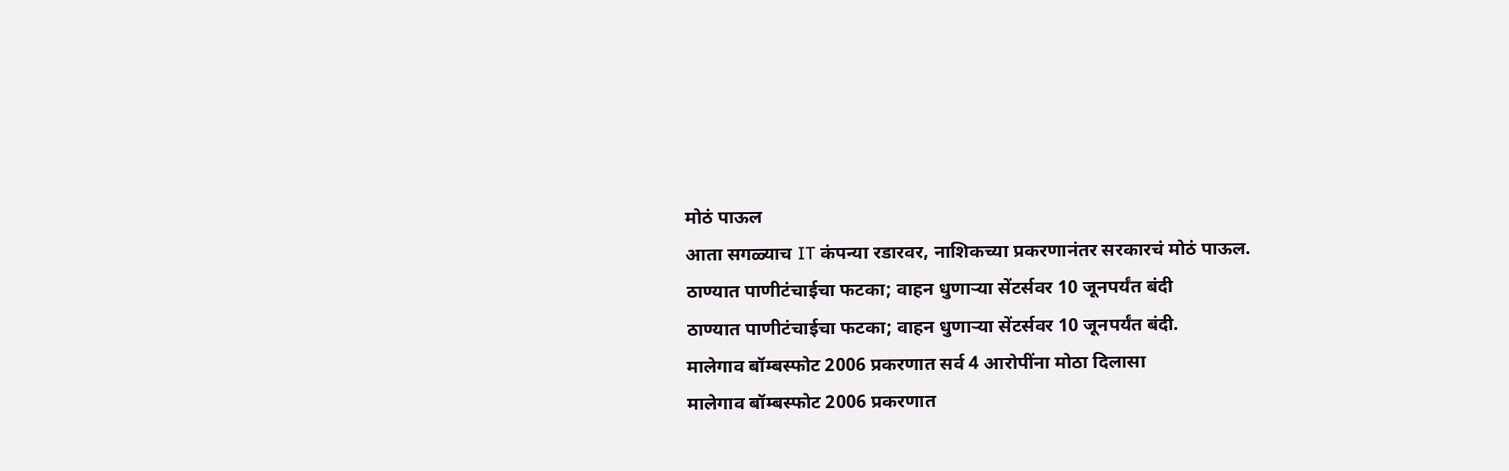मोठं पाऊल
आता सगळ्याच IT कंपन्या रडारवर, नाशिकच्या प्रकरणानंतर सरकारचं मोठं पाऊल.
ठाण्यात पाणीटंचाईचा फटका; वाहन धुणाऱ्या सेंटर्सवर 10 जूनपर्यंत बंदी
ठाण्यात पाणीटंचाईचा फटका; वाहन धुणाऱ्या सेंटर्सवर 10 जूनपर्यंत बंदी.
मालेगाव बॉम्बस्फोट 2006 प्रकरणात सर्व 4 आरोपींना मोठा दिलासा
मालेगाव बॉम्बस्फोट 2006 प्रकरणात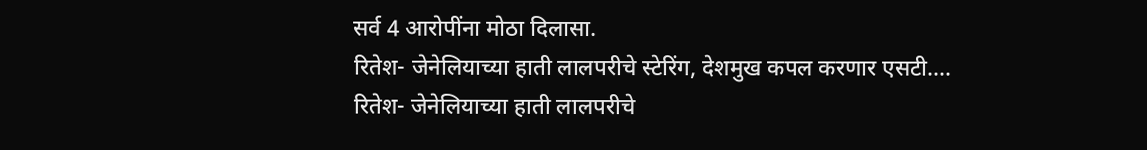सर्व 4 आरोपींना मोठा दिलासा.
रितेश- जेनेलियाच्या हाती लालपरीचे स्टेरिंग, देशमुख कपल करणार एसटी....
रितेश- जेनेलियाच्या हाती लालपरीचे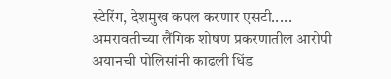स्टेरिंग, देशमुख कपल करणार एसटी.....
अमरावतीच्या लैंगिक शोषण प्रकरणातील आरोपी अयानची पोलिसांनी काढली धिंड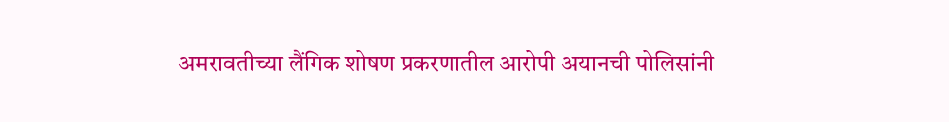अमरावतीच्या लैंगिक शोषण प्रकरणातील आरोपी अयानची पोलिसांनी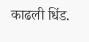काढली धिंड.